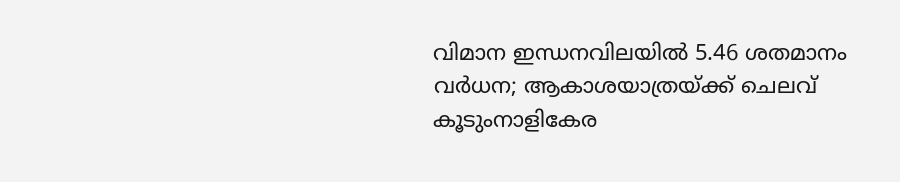വിമാന ഇന്ധനവിലയിൽ 5.46 ശതമാനം വർധന; ആകാശയാത്രയ്ക്ക് ചെലവ് കൂടുംനാളികേര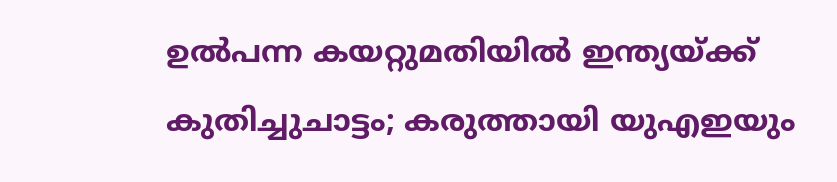ഉൽപന്ന കയറ്റുമതിയിൽ ഇന്ത്യയ്ക്ക് കുതിച്ചുചാട്ടം; കരുത്തായി യുഎഇയും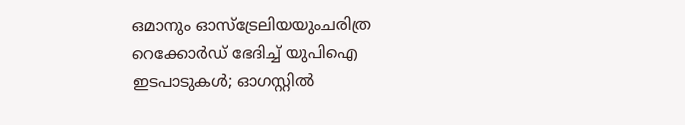ഒമാനും ഓസ്ട്രേലിയയുംചരിത്ര റെക്കോർഡ് ഭേദിച്ച് യുപിഐ ഇടപാടുകൾ; ഓഗസ്റ്റിൽ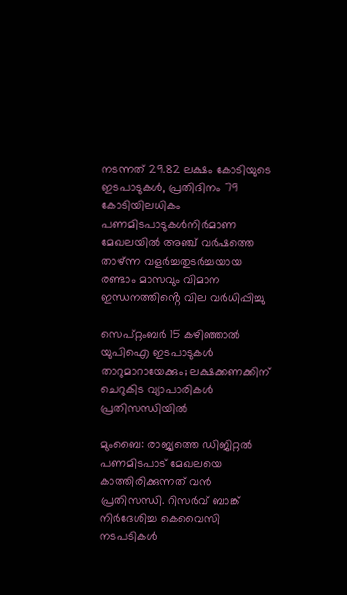നടന്നത് 29.82 ലക്ഷം കോടിയുടെ ഇടപാടുകൾ, പ്രതിദിനം 79 കോടിയിലധികം പണമിടപാടുകൾനിര്‍മാണ മേഖലയില്‍ അഞ്ച് വര്‍ഷത്തെ താഴ്ന്ന വളര്‍ച്ചതുടർച്ചയായ രണ്ടാം മാസവും വിമാന ഇന്ധനത്തിൻ്റെ വില വർധിപ്പിച്ചു

സെപ്റ്റംബര്‍ 15 കഴിഞ്ഞാൽ യുപിഐ ഇടപാടുകള്‍ താറുമാറായേക്കും; ലക്ഷക്കണക്കിന് ചെറുകിട വ്യാപാരികള്‍ പ്രതിസന്ധിയില്‍

മുംബൈ: രാജ്യത്തെ ഡിജിറ്റല്‍ പണമിടപാട് മേഖലയെ കാത്തിരിക്കുന്നത് വന്‍ പ്രതിസന്ധി. റിസര്‍വ് ബാങ്ക് നിര്‍ദേശിച്ച കെവൈസി നടപടികള്‍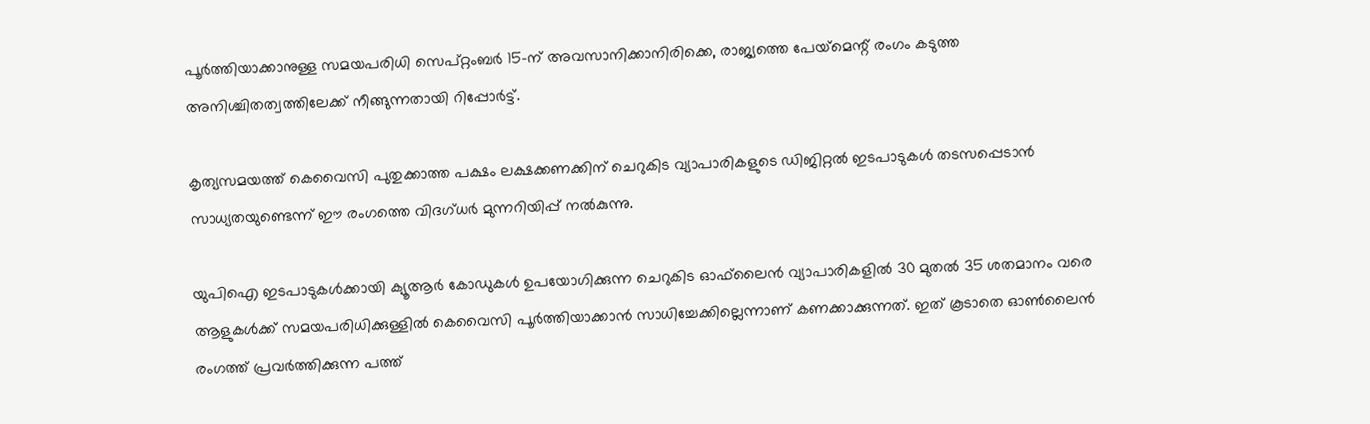പൂര്‍ത്തിയാക്കാനുള്ള സമയപരിധി സെപ്റ്റംബര്‍ 15-ന് അവസാനിക്കാനിരിക്കെ, രാജ്യത്തെ പേയ്‌മെന്റ് രംഗം കടുത്ത അനിശ്ചിതത്വത്തിലേക്ക് നീങ്ങുന്നതായി റിപ്പോര്‍ട്ട്.

കൃത്യസമയത്ത് കെവൈസി പുതുക്കാത്ത പക്ഷം ലക്ഷക്കണക്കിന് ചെറുകിട വ്യാപാരികളുടെ ഡിജിറ്റല്‍ ഇടപാടുകള്‍ തടസപ്പെടാന്‍ സാധ്യതയുണ്ടെന്ന് ഈ രംഗത്തെ വിദഗ്ധര്‍ മുന്നറിയിപ്പ് നല്‍കുന്നു.

യുപിഐ ഇടപാടുകള്‍ക്കായി ക്യൂആര്‍ കോഡുകള്‍ ഉപയോഗിക്കുന്ന ചെറുകിട ഓഫ്‌ലൈന്‍ വ്യാപാരികളില്‍ 30 മുതല്‍ 35 ശതമാനം വരെ ആളുകള്‍ക്ക് സമയപരിധിക്കുള്ളില്‍ കെവൈസി പൂര്‍ത്തിയാക്കാന്‍ സാധിച്ചേക്കില്ലെന്നാണ് കണക്കാക്കുന്നത്. ഇത് കൂടാതെ ഓണ്‍ലൈന്‍ രംഗത്ത് പ്രവര്‍ത്തിക്കുന്ന പത്ത്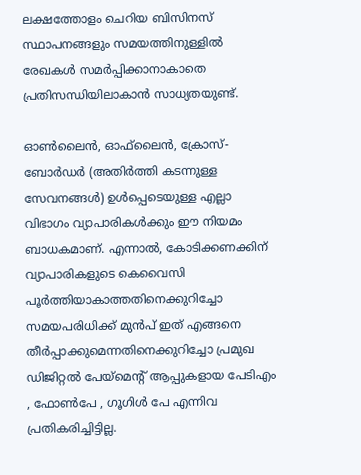ലക്ഷത്തോളം ചെറിയ ബിസിനസ് സ്ഥാപനങ്ങളും സമയത്തിനുള്ളില്‍ രേഖകള്‍ സമര്‍പ്പിക്കാനാകാതെ പ്രതിസന്ധിയിലാകാന്‍ സാധ്യതയുണ്ട്.

ഓണ്‍ലൈന്‍, ഓഫ്‌ലൈന്‍, ക്രോസ്- ബോര്‍ഡര്‍ (അതിര്‍ത്തി കടന്നുള്ള സേവനങ്ങള്‍) ഉള്‍പ്പെടെയുള്ള എല്ലാ വിഭാഗം വ്യാപാരികള്‍ക്കും ഈ നിയമം ബാധകമാണ്. എന്നാല്‍, കോടിക്കണക്കിന് വ്യാപാരികളുടെ കെവൈസി പൂര്‍ത്തിയാകാത്തതിനെക്കുറിച്ചോ സമയപരിധിക്ക് മുന്‍പ് ഇത് എങ്ങനെ തീര്‍പ്പാക്കുമെന്നതിനെക്കുറിച്ചോ പ്രമുഖ ഡിജിറ്റല്‍ പേയ്‌മെന്റ് ആപ്പുകളായ പേടിഎം , ഫോണ്‍പേ , ഗൂഗിള്‍ പേ എന്നിവ പ്രതികരിച്ചിട്ടില്ല.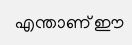എന്താണ് ഈ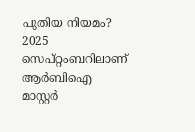പുതിയ നിയമം?
2025 സെപ്റ്റംബറിലാണ് ആര്‍ബിഐ മാസ്റ്റര്‍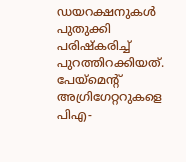ഡയറക്ഷനുകള്‍ പുതുക്കി പരിഷ്‌കരിച്ച് പുറത്തിറക്കിയത്. പേയ്‌മെന്റ് അഗ്രിഗേറ്ററുകളെ പിഎ-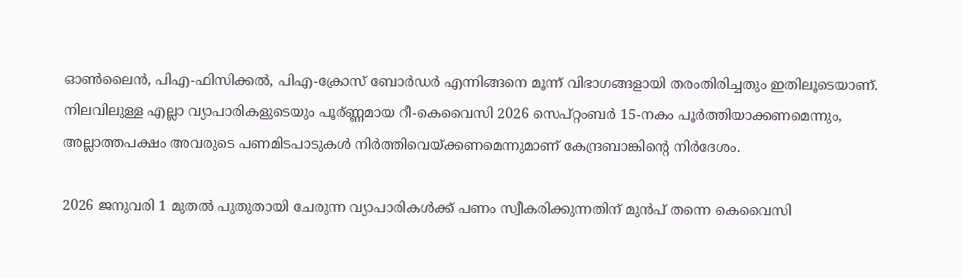ഓണ്‍ലൈന്‍, പിഎ-ഫിസിക്കല്‍, പിഎ-ക്രോസ് ബോര്‍ഡര്‍ എന്നിങ്ങനെ മൂന്ന് വിഭാഗങ്ങളായി തരംതിരിച്ചതും ഇതിലൂടെയാണ്. നിലവിലുള്ള എല്ലാ വ്യാപാരികളുടെയും പൂര്ണ്ണമായ റീ-കെവൈസി 2026 സെപ്റ്റംബര്‍ 15-നകം പൂര്‍ത്തിയാക്കണമെന്നും, അല്ലാത്തപക്ഷം അവരുടെ പണമിടപാടുകള്‍ നിര്‍ത്തിവെയ്ക്കണമെന്നുമാണ് കേന്ദ്രബാങ്കിന്റെ നിര്‍ദേശം.

2026 ജനുവരി 1 മുതല്‍ പുതുതായി ചേരുന്ന വ്യാപാരികള്‍ക്ക് പണം സ്വീകരിക്കുന്നതിന് മുന്‍പ് തന്നെ കെവൈസി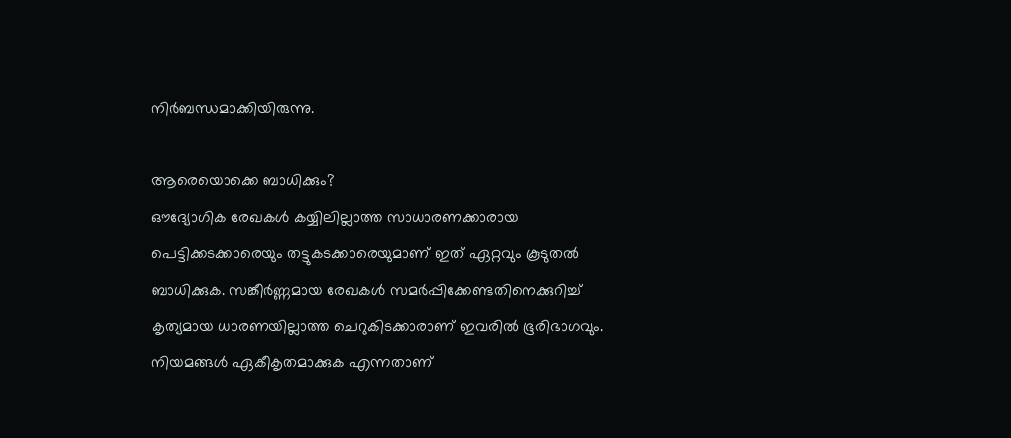നിര്‍ബന്ധമാക്കിയിരുന്നു.

ആരെയൊക്കെ ബാധിക്കും?
ഔദ്യോഗിക രേഖകള്‍ കയ്യിലില്ലാത്ത സാധാരണക്കാരായ പെട്ടിക്കടക്കാരെയും തട്ടുകടക്കാരെയുമാണ് ഇത് ഏറ്റവും കൂടുതല്‍ ബാധിക്കുക. സങ്കീര്‍ണ്ണമായ രേഖകള്‍ സമര്‍പ്പിക്കേണ്ടതിനെക്കുറിച്ച് കൃത്യമായ ധാരണയില്ലാത്ത ചെറുകിടക്കാരാണ് ഇവരില്‍ ഭൂരിഭാഗവും. നിയമങ്ങള്‍ ഏകീകൃതമാക്കുക എന്നതാണ്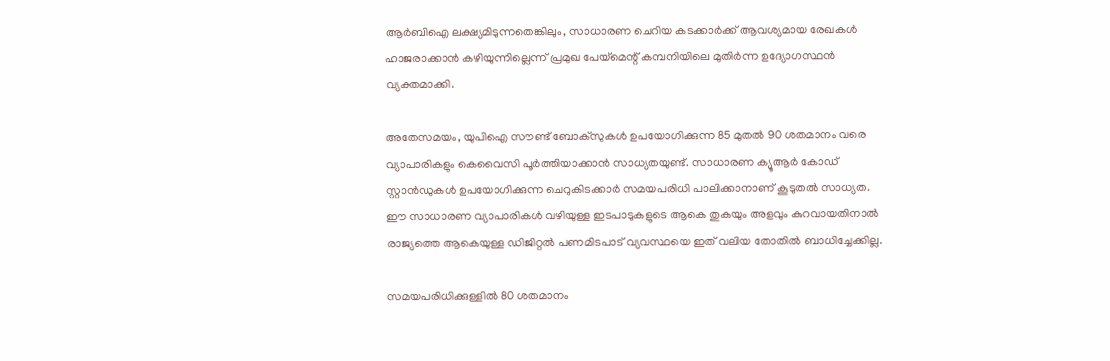ആര്‍ബിഐ ലക്ഷ്യമിടുന്നതെങ്കിലും, സാധാരണ ചെറിയ കടക്കാര്‍ക്ക് ആവശ്യമായ രേഖകള്‍ ഹാജരാക്കാന്‍ കഴിയുന്നില്ലെന്ന് പ്രമുഖ പേയ്‌മെന്റ് കമ്പനിയിലെ മുതിര്‍ന്ന ഉദ്യോഗസ്ഥന്‍ വ്യക്തമാക്കി.

അതേസമയം, യുപിഐ സൗണ്ട് ബോക്‌സുകള്‍ ഉപയോഗിക്കുന്ന 85 മുതല്‍ 90 ശതമാനം വരെ വ്യാപാരികളും കെവൈസി പൂർത്തിയാക്കാൻ സാധ്യതയുണ്ട്. സാധാരണ ക്യൂആര്‍ കോഡ് സ്റ്റാന്‍ഡുകള്‍ ഉപയോഗിക്കുന്ന ചെറുകിടക്കാര്‍ സമയപരിധി പാലിക്കാനാണ് കൂടുതല്‍ സാധ്യത. ഈ സാധാരണ വ്യാപാരികള്‍ വഴിയുള്ള ഇടപാടുകളുടെ ആകെ തുകയും അളവും കുറവായതിനാല്‍ രാജ്യത്തെ ആകെയുള്ള ഡിജിറ്റല്‍ പണമിടപാട് വ്യവസ്ഥയെ ഇത് വലിയ തോതില്‍ ബാധിച്ചേക്കില്ല.

സമയപരിധിക്കുള്ളില്‍ 80 ശതമാനം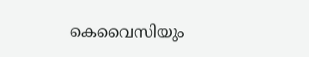കെവൈസിയും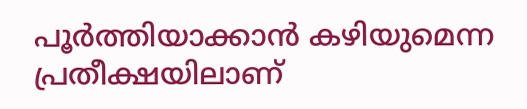പൂര്‍ത്തിയാക്കാന്‍ കഴിയുമെന്ന പ്രതീക്ഷയിലാണ്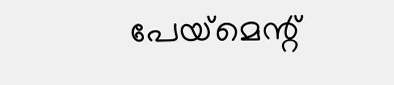പേയ്‌മെന്റ്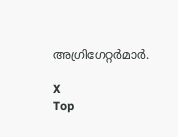അഗ്രിഗേറ്റർമാർ.

X
Top